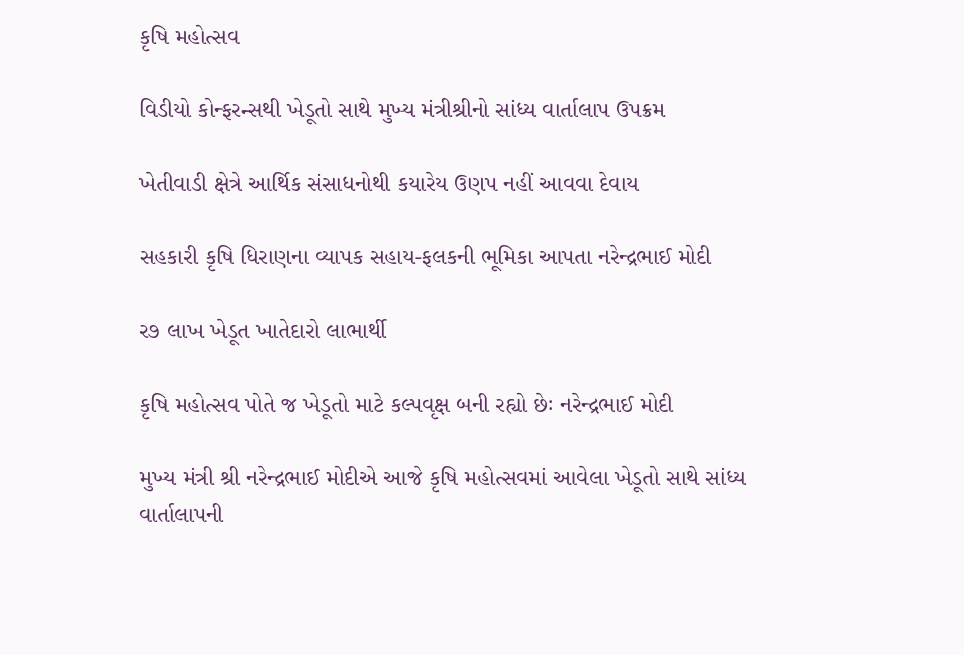કૃષિ મહોત્સવ

વિડીયો કોન્ફરન્સથી ખેડૂતો સાથે મુખ્ય મંત્રીશ્રીનો સાંધ્ય વાર્તાલાપ ઉપક્રમ

ખેતીવાડી ક્ષેત્રે આર્થિક સંસાધનોથી કયારેય ઉણપ નહીં આવવા દેવાય

સહકારી કૃષિ ધિરાણના વ્યાપક સહાય-ફલકની ભૂમિકા આપતા નરેન્દ્રભાઈ મોદી

ર૭ લાખ ખેડૂત ખાતેદારો લાભાર્થી

કૃષિ મહોત્સવ પોતે જ ખેડૂતો માટે કલ્પવૃક્ષ બની રહ્યો છેઃ નરેન્દ્રભાઈ મોદી

મુખ્ય મંત્રી શ્રી નરેન્દ્રભાઈ મોદીએ આજે કૃષિ મહોત્સવમાં આવેલા ખેડૂતો સાથે સાંધ્ય વાર્તાલાપની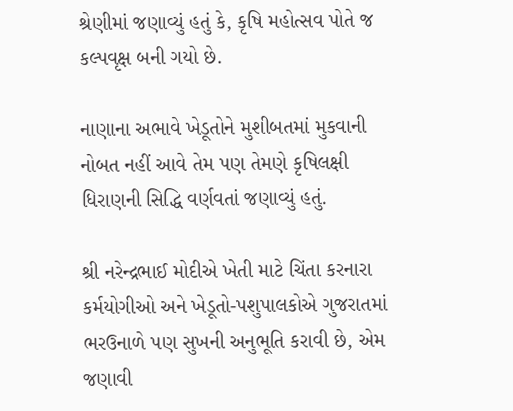શ્રેણીમાં જણાવ્યું હતું કે, કૃષિ મહોત્સવ પોતે જ કલ્પવૃક્ષ બની ગયો છે.

નાણાના અભાવે ખેડૂતોને મુશીબતમાં મુકવાની નોબત નહીં આવે તેમ પણ તેમણે કૃષિલક્ષી ધિરાણની સિદ્ધિ વર્ણવતાં જણાવ્યું હતું.

શ્રી નરેન્દ્રભાઈ મોદીએ ખેતી માટે ચિંતા કરનારા કર્મયોગીઓ અને ખેડૂતો-પશુપાલકોએ ગુજરાતમાં ભરઉનાળે પણ સુખની અનુભૂતિ કરાવી છે, એમ જણાવી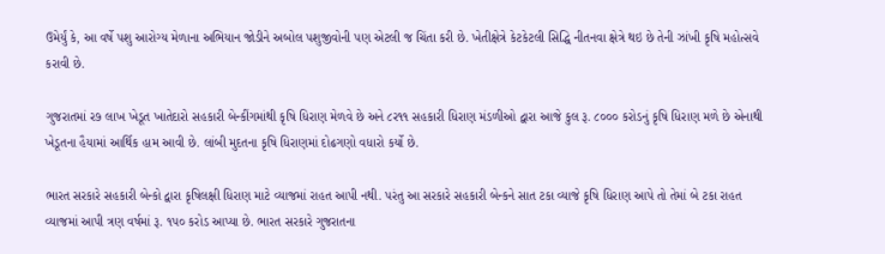ઉમેર્યું કે, આ વર્ષે પશુ આરોગ્ય મેળાના અભિયાન જોડીને અબોલ પશુજીવોની પણ એટલી જ ચિંતા કરી છે. ખેતીક્ષેત્રે કેટકેટલી સિદ્ધિ નીતનવા ક્ષેત્રે થઇ છે તેની ઝાંખી કૃષિ મહોત્સવે કરાવી છે.

ગુજરાતમાં ર૭ લાખ ખેડૂત ખાતેદારો સહકારી બેન્કીંગમાંથી કૃષિ ધિરાણ મેળવે છે અને ૮ર૧૧ સહકારી ધિરાણ મંડળીઓ દ્વારા આજે કુલ રૂ. ૮૦૦૦ કરોડનું કૃષિ ધિરાણ મળે છે એનાથી ખેડૂતના હૈયામાં આર્થિક હામ આવી છે. લાંબી મુદતના કૃષિ ધિરાણમાં દોઢગણો વધારો કર્યો છે.

ભારત સરકારે સહકારી બેન્કો દ્વારા કૃષિલક્ષી ધિરાણ માટે વ્યાજમાં રાહત આપી નથી. પરંતુ આ સરકારે સહકારી બેન્કને સાત ટકા વ્યાજે કૃષિ ધિરાણ આપે તો તેમાં બે ટકા રાહત વ્યાજમાં આપી ત્રણ વર્ષમાં રૂ. ૧પ૦ કરોડ આપ્યા છે. ભારત સરકારે ગુજરાતના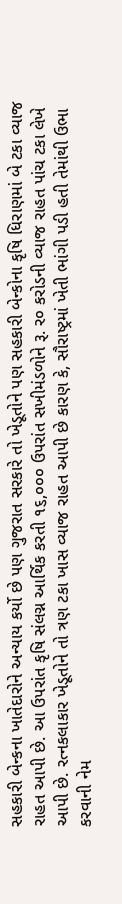સહકારી બેન્કના ખાતેદારોને અન્યાય કર્યો છે પણ ગુજરાત સરકારે તો ખેડૂતોને પણ સહકારી બેન્કોના કૃષિ ધિરાણમાં બે ટકા વ્યાજ રાહત આપી છે. આ ઉપરાંત કૃષિ સંલગ્ન આર્થિક કરતી ૧૬,૦૦૦ ઉપરાંત સખીમંડળોને રૂ. ર૦ કરોડની વ્યાજ રાહત પાંચ ટકા લેખે આપી છે. રત્નકલાકાર ખેડૂતોને તો ત્રણ ટકા ખાસ વ્યાજ રાહત આપી છે કારણ કે, સૌરાષ્ટ્રમાં ખેતી ભાંગી પડી હતી તેમાંથી ઉભા કરવાની નેમ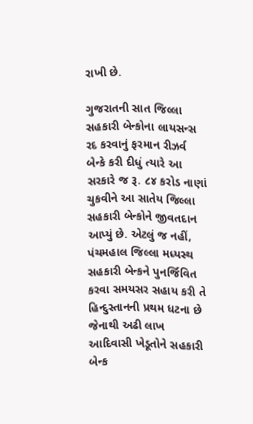રાખી છે.

ગુજરાતની સાત જિલ્લા સહકારી બેન્કોના લાયસન્સ રદ કરવાનું ફરમાન રીઝર્વ બેન્કે કરી દીધું ત્યારે આ સરકારે જ રૂ. ૮૪ કરોડ નાણાં ચુકવીને આ સાતેય જિલ્લા સહકારી બેન્કોને જીવતદાન આપ્યું છે. એટલું જ નહીં, પંચમહાલ જિલ્લા મધ્યસ્થ સહકારી બેન્કને પુનર્જિવિત કરવા સમયસર સહાય કરી તે હિન્દુસ્તાનની પ્રથમ ધટના છે જેનાથી અઢી લાખ આદિવાસી ખેડૂતોને સહકારી બેન્ક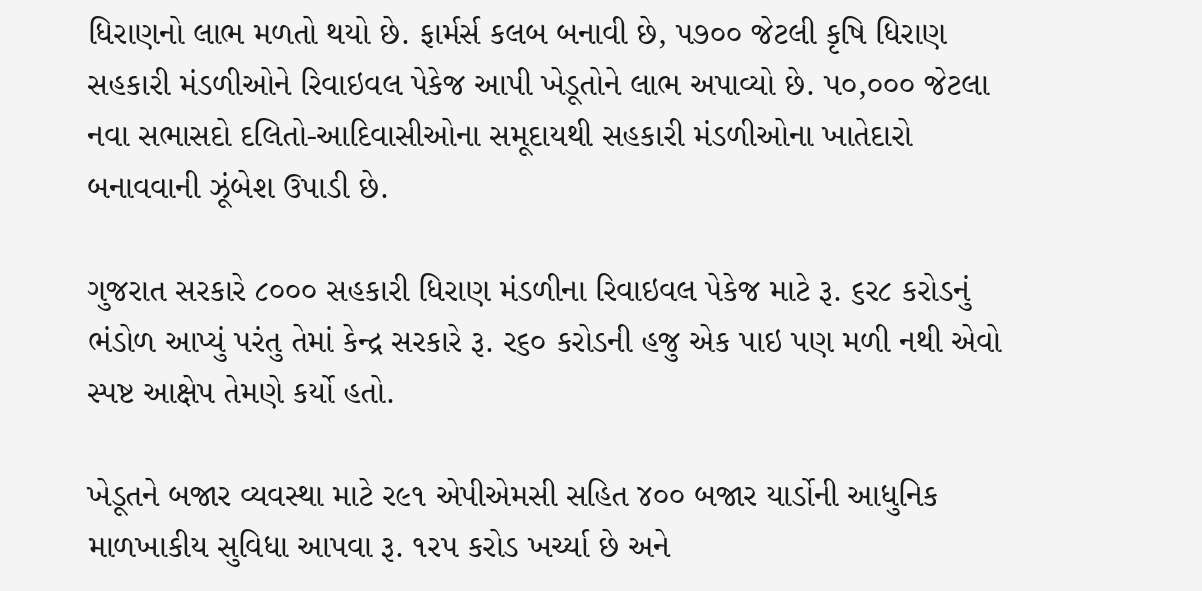ધિરાણનો લાભ મળતો થયો છે. ફાર્મર્સ કલબ બનાવી છે, પ૭૦૦ જેટલી કૃષિ ધિરાણ સહકારી મંડળીઓને રિવાઇવલ પેકેજ આપી ખેડૂતોને લાભ અપાવ્યો છે. પ૦,૦૦૦ જેટલા નવા સભાસદો દલિતો-આદિવાસીઓના સમૂદાયથી સહકારી મંડળીઓના ખાતેદારો બનાવવાની ઝૂંબેશ ઉપાડી છે.

ગુજરાત સરકારે ૮૦૦૦ સહકારી ધિરાણ મંડળીના રિવાઇવલ પેકેજ માટે રૂ. ૬ર૮ કરોડનું ભંડોળ આપ્યું પરંતુ તેમાં કેન્દ્ર સરકારે રૂ. ર૬૦ કરોડની હજુ એક પાઇ પણ મળી નથી એવો સ્પષ્ટ આક્ષેપ તેમણે કર્યો હતો.

ખેડૂતને બજાર વ્યવસ્થા માટે ર૯૧ એપીએમસી સહિત ૪૦૦ બજાર યાર્ડોની આધુનિક માળખાકીય સુવિધા આપવા રૂ. ૧રપ કરોડ ખર્ચ્યા છે અને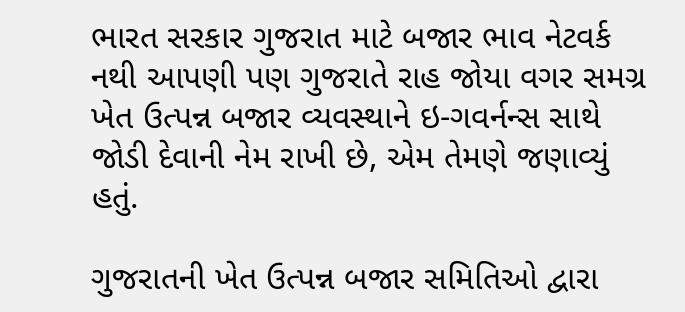ભારત સરકાર ગુજરાત માટે બજાર ભાવ નેટવર્ક નથી આપણી પણ ગુજરાતે રાહ જોયા વગર સમગ્ર ખેત ઉત્પન્ન બજાર વ્યવસ્થાને ઇ-ગવર્નન્સ સાથે જોડી દેવાની નેમ રાખી છે, એમ તેમણે જણાવ્યું હતું.

ગુજરાતની ખેત ઉત્પન્ન બજાર સમિતિઓ દ્વારા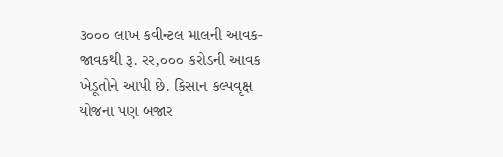૩૦૦૦ લાખ કવીન્ટલ માલની આવક-જાવકથી રૂ. રર,૦૦૦ કરોડની આવક ખેડૂતોને આપી છે. કિસાન કલ્પવૃક્ષ યોજના પણ બજાર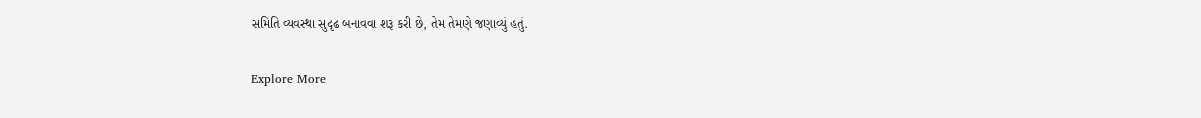સમિતિ વ્યવસ્થા સુદૃઢ બનાવવા શરૂ કરી છે, તેમ તેમણે જણાવ્યું હતું.

Explore More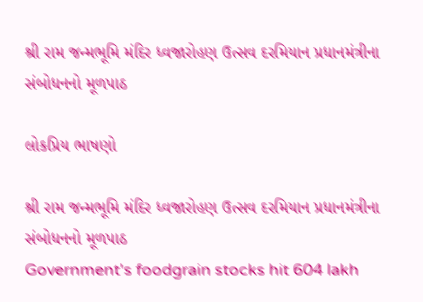શ્રી રામ જન્મભૂમિ મંદિર ધ્વજારોહણ ઉત્સવ દરમિયાન પ્રધાનમંત્રીના સંબોધનનો મૂળપાઠ

લોકપ્રિય ભાષણો

શ્રી રામ જન્મભૂમિ મંદિર ધ્વજારોહણ ઉત્સવ દરમિયાન પ્રધાનમંત્રીના સંબોધનનો મૂળપાઠ
Government's foodgrain stocks hit 604 lakh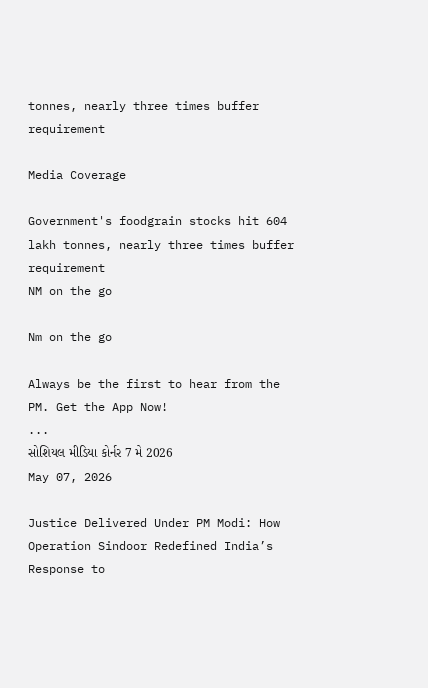tonnes, nearly three times buffer requirement

Media Coverage

Government's foodgrain stocks hit 604 lakh tonnes, nearly three times buffer requirement
NM on the go

Nm on the go

Always be the first to hear from the PM. Get the App Now!
...
સોશિયલ મીડિયા કોર્નર 7 મે 2026
May 07, 2026

Justice Delivered Under PM Modi: How Operation Sindoor Redefined India’s Response to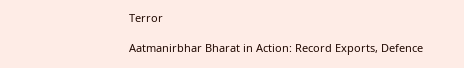Terror

Aatmanirbhar Bharat in Action: Record Exports, Defence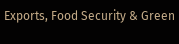Exports, Food Security & Green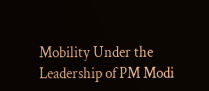Mobility Under the Leadership of PM Modi